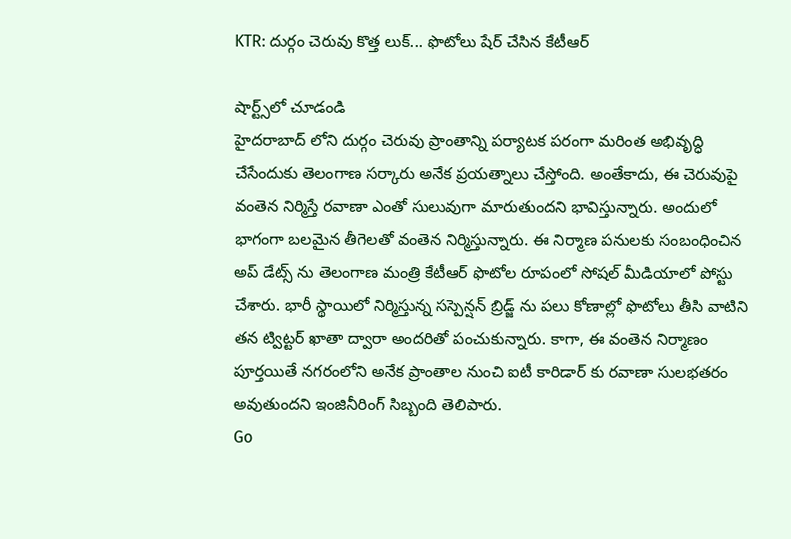KTR: దుర్గం చెరువు కొత్త లుక్... ఫొటోలు షేర్ చేసిన కేటీఆర్

షార్ట్స్‌లో చూడండి
హైదరాబాద్ లోని దుర్గం చెరువు ప్రాంతాన్ని పర్యాటక పరంగా మరింత అభివృద్ధి చేసేందుకు తెలంగాణ సర్కారు అనేక ప్రయత్నాలు చేస్తోంది. అంతేకాదు, ఈ చెరువుపై వంతెన నిర్మిస్తే రవాణా ఎంతో సులువుగా మారుతుందని భావిస్తున్నారు. అందులో భాగంగా బలమైన తీగెలతో వంతెన నిర్మిస్తున్నారు. ఈ నిర్మాణ పనులకు సంబంధించిన అప్ డేట్స్ ను తెలంగాణ మంత్రి కేటీఆర్ ఫొటోల రూపంలో సోషల్ మీడియాలో పోస్టు చేశారు. భారీ స్థాయిలో నిర్మిస్తున్న సస్పెన్షన్ బ్రిడ్జ్ ను పలు కోణాల్లో ఫొటోలు తీసి వాటిని తన ట్విట్టర్ ఖాతా ద్వారా అందరితో పంచుకున్నారు. కాగా, ఈ వంతెన నిర్మాణం పూర్తయితే నగరంలోని అనేక ప్రాంతాల నుంచి ఐటీ కారిడార్ కు రవాణా సులభతరం అవుతుందని ఇంజినీరింగ్ సిబ్బంది తెలిపారు.
Go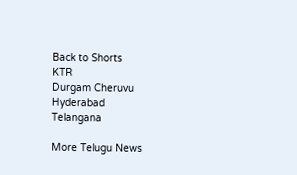Back to Shorts
KTR
Durgam Cheruvu
Hyderabad
Telangana

More Telugu News